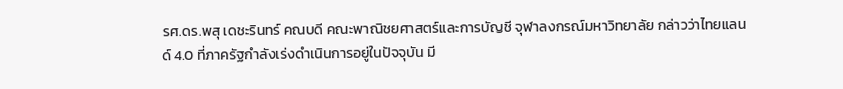รศ.ดร.พสุ เดชะรินทร์ คณบดี คณะพาณิชยศาสตร์และการบัญชี จุฬาลงกรณ์มหาวิทยาลัย กล่าวว่าไทยแลนด์ 4.0 ที่ภาครัฐกำลังเร่งดำเนินการอยู่ในปัจจุบัน มี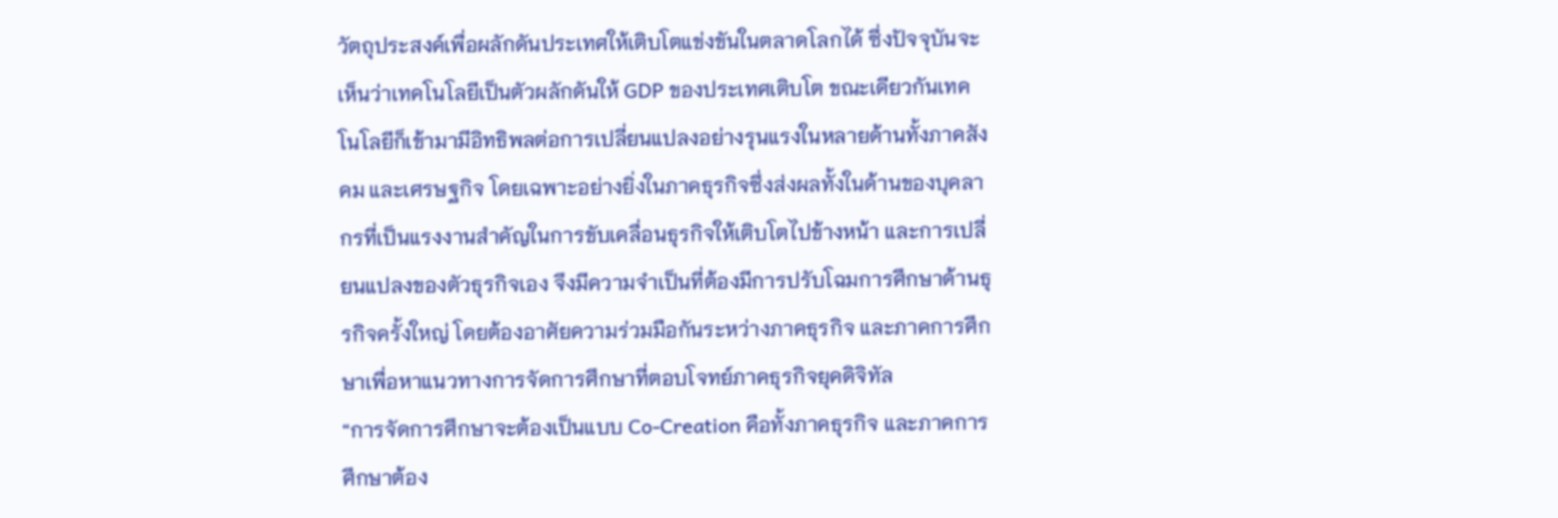วัตถุประสงค์เพื่อผลักดันประเทศให้เติบโตแข่งขันในตลาดโลกได้ ซึ่งปัจจุบันจะเห็นว่าเทคโนโลยีเป็นตัวผลักดันให้ GDP ของประเทศเติบโต ขณะเดียวกันเทคโนโลยีก็เข้ามามีอิทธิพลต่อการเปลี่ยนแปลงอย่างรุนแรงในหลายด้านทั้งภาคสังคม และเศรษฐกิจ โดยเฉพาะอย่างยิ่งในภาคธุรกิจซึ่งส่งผลทั้งในด้านของบุคลากรที่เป็นแรงงานสำคัญในการขับเคลื่อนธุรกิจให้เติบโตไปข้างหน้า และการเปลี่ยนแปลงของตัวธุรกิจเอง จึงมีความจำเป็นที่ต้องมีการปรับโฉมการศึกษาด้านธุรกิจครั้งใหญ่ โดยต้องอาศัยความร่วมมือกันระหว่างภาคธุรกิจ และภาคการศึกษาเพื่อหาแนวทางการจัดการศึกษาที่ตอบโจทย์ภาคธุรกิจยุคดิจิทัล
“การจัดการศึกษาจะต้องเป็นแบบ Co-Creation คือทั้งภาคธุรกิจ และภาคการศึกษาต้อง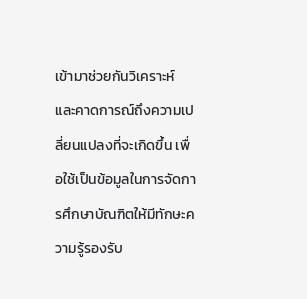เข้ามาช่วยกันวิเคราะห์ และคาดการณ์ถึงความเปลี่ยนแปลงที่จะเกิดขึ้น เพื่อใช้เป็นข้อมูลในการจัดการศึกษาบัณฑิตให้มีทักษะความรู้รองรับ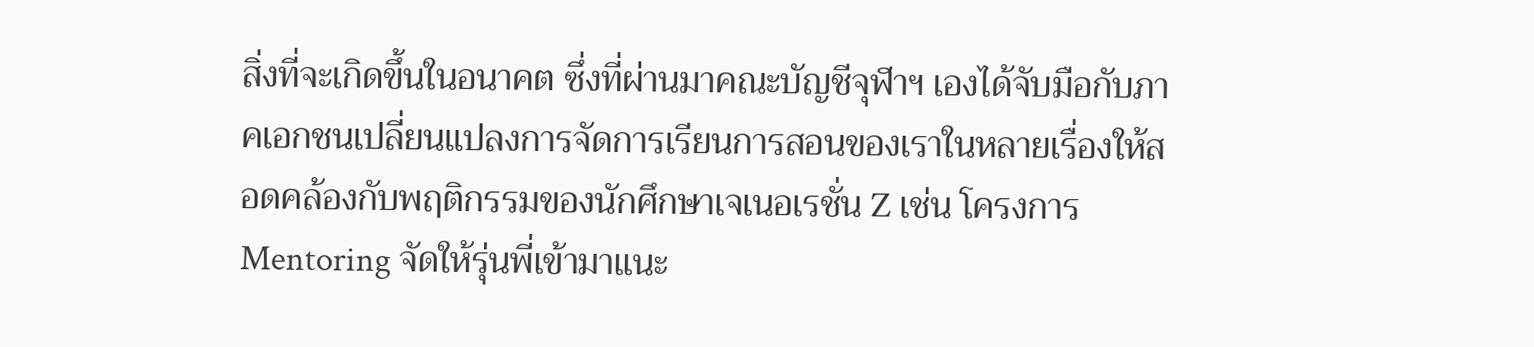สิ่งที่จะเกิดขึ้นในอนาคต ซึ่งที่ผ่านมาคณะบัญชีจุฬาฯ เองได้จับมือกับภาคเอกชนเปลี่ยนแปลงการจัดการเรียนการสอนของเราในหลายเรื่องให้สอดคล้องกับพฤติกรรมของนักศึกษาเจเนอเรชั่น Z เช่น โครงการ Mentoring จัดให้รุ่นพี่เข้ามาแนะ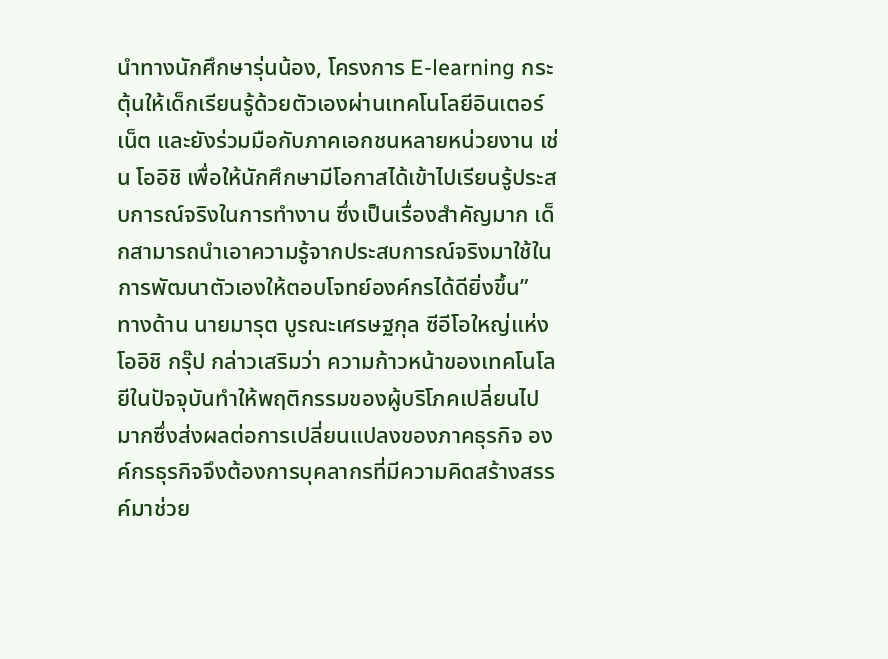นำทางนักศึกษารุ่นน้อง, โครงการ E-learning กระตุ้นให้เด็กเรียนรู้ด้วยตัวเองผ่านเทคโนโลยีอินเตอร์เน็ต และยังร่วมมือกับภาคเอกชนหลายหน่วยงาน เช่น โออิชิ เพื่อให้นักศึกษามีโอกาสได้เข้าไปเรียนรู้ประสบการณ์จริงในการทำงาน ซึ่งเป็นเรื่องสำคัญมาก เด็กสามารถนำเอาความรู้จากประสบการณ์จริงมาใช้ในการพัฒนาตัวเองให้ตอบโจทย์องค์กรได้ดียิ่งขึ้น”
ทางด้าน นายมารุต บูรณะเศรษฐกุล ซีอีโอใหญ่แห่งโออิชิ กรุ๊ป กล่าวเสริมว่า ความก้าวหน้าของเทคโนโลยีในปัจจุบันทำให้พฤติกรรมของผู้บริโภคเปลี่ยนไปมากซึ่งส่งผลต่อการเปลี่ยนแปลงของภาคธุรกิจ องค์กรธุรกิจจึงต้องการบุคลากรที่มีความคิดสร้างสรรค์มาช่วย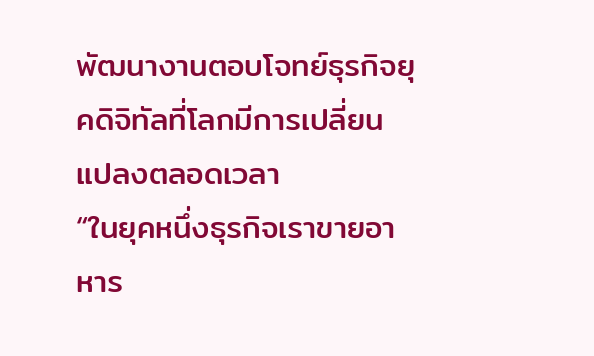พัฒนางานตอบโจทย์ธุรกิจยุคดิจิทัลที่โลกมีการเปลี่ยนแปลงตลอดเวลา
“ในยุคหนึ่งธุรกิจเราขายอาหาร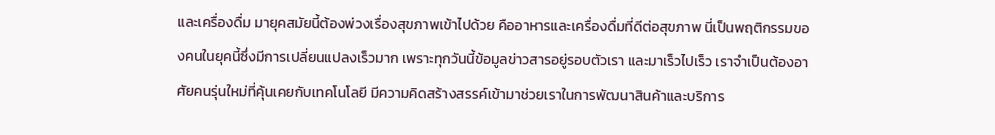และเครื่องดื่ม มายุคสมัยนี้ต้องพ่วงเรื่องสุขภาพเข้าไปด้วย คืออาหารและเครื่องดื่มที่ดีต่อสุขภาพ นี่เป็นพฤติกรรมของคนในยุคนี้ซึ่งมีการเปลี่ยนแปลงเร็วมาก เพราะทุกวันนี้ข้อมูลข่าวสารอยู่รอบตัวเรา และมาเร็วไปเร็ว เราจำเป็นต้องอาศัยคนรุ่นใหม่ที่คุ้นเคยกับเทคโนโลยี มีความคิดสร้างสรรค์เข้ามาช่วยเราในการพัฒนาสินค้าและบริการ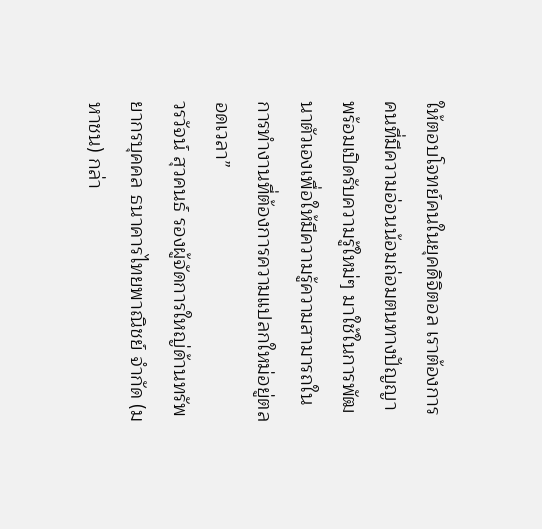ให้ตอบโจทย์คนในยุคดิจิตอล เราต้องการคนที่มีความอ่อนน้อมถ่อมตนทางปัญญา พร้อมเปิดรับความรู้ใหม่ๆ มาใช้ในการพัฒนาตัวเองเพื่อให้มีความรู้ความสามารถในการทำงานที่ต้องการความแปลกใหม่อยู่ตลอดเวลา”
วรวัจน์ สุวคนธ์ รองผู้จัดการใหญ่ด้านทรัพยากรบุคคล ธนาคารไทยพาณิชย์ จำกัด (มหาชน) กล่า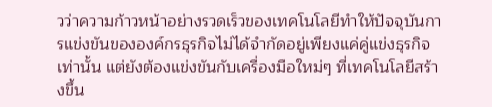วว่าความก้าวหน้าอย่างรวดเร็วของเทคโนโลยีทำให้ปัจจุบันการแข่งขันขององค์กรธุรกิจไม่ได้จำกัดอยู่เพียงแค่คู่แข่งธุรกิจเท่านั้น แต่ยังต้องแข่งขันกับเครื่องมือใหม่ๆ ที่เทคโนโลยีสร้างขึ้น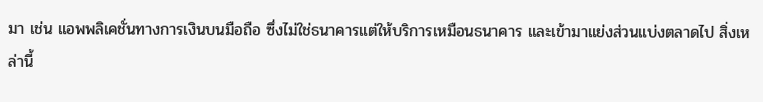มา เช่น แอพพลิเคชั่นทางการเงินบนมือถือ ซึ่งไม่ใช่ธนาคารแต่ให้บริการเหมือนธนาคาร และเข้ามาแย่งส่วนแบ่งตลาดไป สิ่งเหล่านี้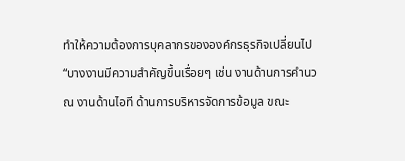ทำให้ความต้องการบุคลากรขององค์กรธุรกิจเปลี่ยนไป
“บางงานมีความสำคัญขึ้นเรื่อยๆ เช่น งานด้านการคำนวณ งานด้านไอที ด้านการบริหารจัดการข้อมูล ขณะ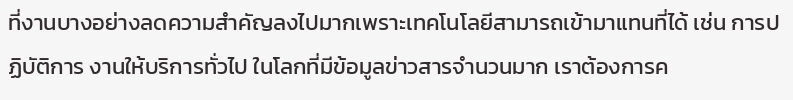ที่งานบางอย่างลดความสำคัญลงไปมากเพราะเทคโนโลยีสามารถเข้ามาแทนที่ได้ เช่น การปฏิบัติการ งานให้บริการทั่วไป ในโลกที่มีข้อมูลข่าวสารจำนวนมาก เราต้องการค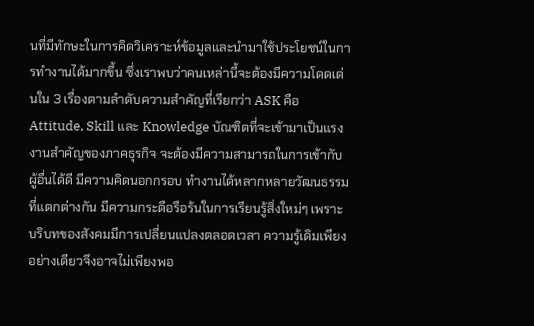นที่มีทักษะในการคิดวิเคราะห์ข้อมูลและนำมาใช้ประโยชน์ในการทำงานได้มากขึ้น ซึ่งเราพบว่าคนเหล่านี้จะต้องมีความโดดเด่นใน 3 เรื่องตามลำดับความสำคัญที่เรียกว่า ASK คือ Attitude, Skill และ Knowledge บัณฑิตที่จะเข้ามาเป็นแรงงานสำคัญของภาคธุรกิจ จะต้องมีความสามารถในการเข้ากับผู้อื่นได้ดี มีความคิดนอกกรอบ ทำงานได้หลากหลายวัฒนธรรมที่แตกต่างกัน มีความกระตือรือร้นในการเรียนรู้สิ่งใหม่ๆ เพราะบริบทของสังคมมีการเปลี่ยนแปลงตลอดเวลา ความรู้เดิมเพียงอย่างเดียวจึงอาจไม่เพียงพอ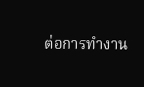ต่อการทำงาน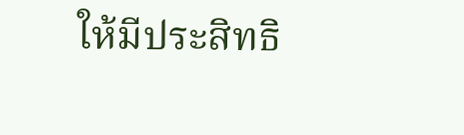ให้มีประสิทธิ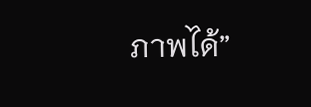ภาพได้”